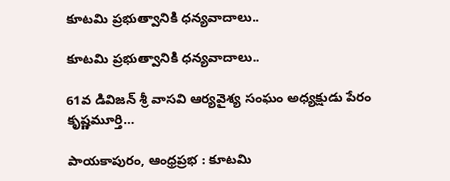కూటమి ప్రభుత్వానికి ధన్యవాదాలు..

కూటమి ప్రభుత్వానికి ధన్యవాదాలు..

61వ డివిజన్ శ్రీ వాసవి ఆర్యవైశ్య సంఘం అధ్యక్షుడు పేరం కృష్ణమూర్తి…

పాయకాపురం, ఆంధ్రప్రభ : కూటమి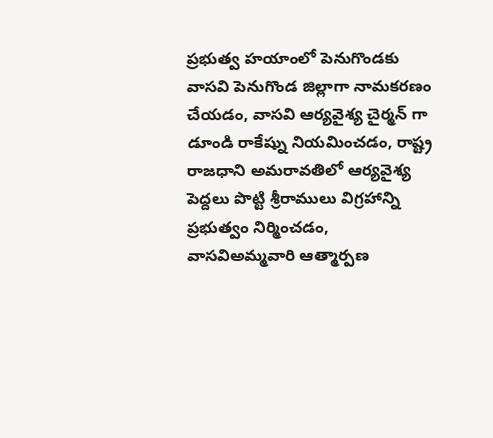ప్రభుత్వ హయాంలో పెనుగొండకు వాసవి పెనుగొండ జిల్లాగా నామకరణం చేయడం, వాసవి ఆర్యవైశ్య చైర్మన్ గా డూండి రాకేష్ను నియమించడం, రాష్ట్ర రాజధాని అమరావతిలో ఆర్యవైశ్య పెద్దలు పొట్టి శ్రీరాములు విగ్రహాన్ని ప్రభుత్వం నిర్మించడం, వాసవిఅమ్మవారి ఆత్మార్పణ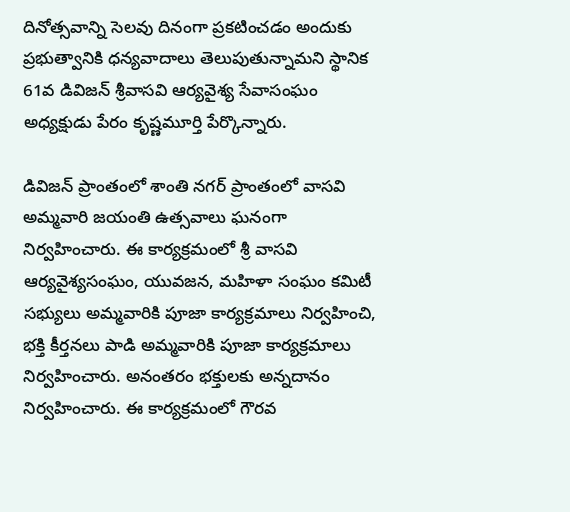దినోత్సవాన్ని సెలవు దినంగా ప్రకటించడం అందుకు ప్రభుత్వానికి ధన్యవాదాలు తెలుపుతున్నామని స్థానిక 61వ డివిజన్ శ్రీవాసవి ఆర్యవైశ్య సేవాసంఘం అధ్యక్షుడు పేరం కృష్ణమూర్తి పేర్కొన్నారు.

డివిజన్ ప్రాంతంలో శాంతి నగర్ ప్రాంతంలో వాసవి అమ్మవారి జయంతి ఉత్సవాలు ఘనంగా నిర్వహించారు. ఈ కార్యక్రమంలో శ్రీ వాసవి ఆర్యవైశ్యసంఘం, యువజన, మహిళా సంఘం కమిటీ సభ్యులు అమ్మవారికి పూజా కార్యక్రమాలు నిర్వహించి, భక్తి కీర్తనలు పాడి అమ్మవారికి పూజా కార్యక్రమాలు నిర్వహించారు. అనంతరం భక్తులకు అన్నదానం నిర్వహించారు. ఈ కార్యక్రమంలో గౌరవ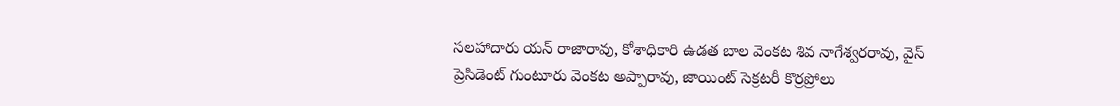సలహాదారు యన్ రాజారావు, కోశాధికారి ఉడత బాల వెంకట శివ నాగేశ్వరరావు, వైస్ ప్రెసిడెంట్ గుంటూరు వెంకట అప్పారావు, జాయింట్ సెక్రటరీ కొర్రప్రోలు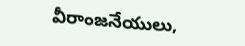వీరాంజనేయులు,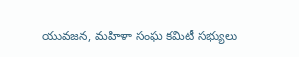యువజన, మహిళా సంఘ కమిటీ సభ్యులు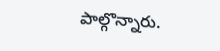పాల్గొన్నారు.